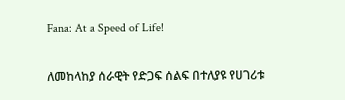Fana: At a Speed of Life!

ለመከላከያ ሰራዊት የድጋፍ ሰልፍ በተለያዩ የሀገሪቱ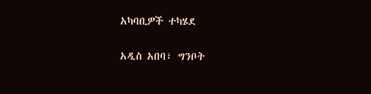አካባቢዎች ተካሄደ

አዲስ አበባ፣ ግንቦት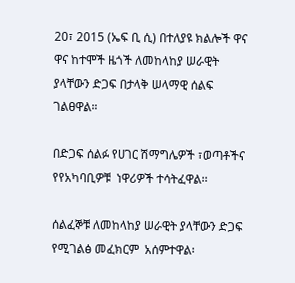20፣ 2015 (ኤፍ ቢ ሲ) በተለያዩ ክልሎች ዋና ዋና ከተሞች ዜጎች ለመከላከያ ሠራዊት ያላቸውን ድጋፍ በታላቅ ሠላማዊ ሰልፍ ገልፀዋል።

በድጋፍ ሰልፉ የሀገር ሽማግሌዎች ፣ወጣቶችና የየአካባቢዎቹ  ነዋሪዎች ተሳትፈዋል፡፡

ሰልፈኞቹ ለመከላከያ ሠራዊት ያላቸውን ድጋፍ የሚገልፅ መፈክርም  አሰምተዋል፡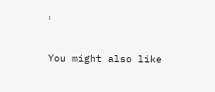፡

You might also like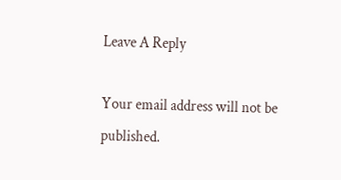Leave A Reply

Your email address will not be published.